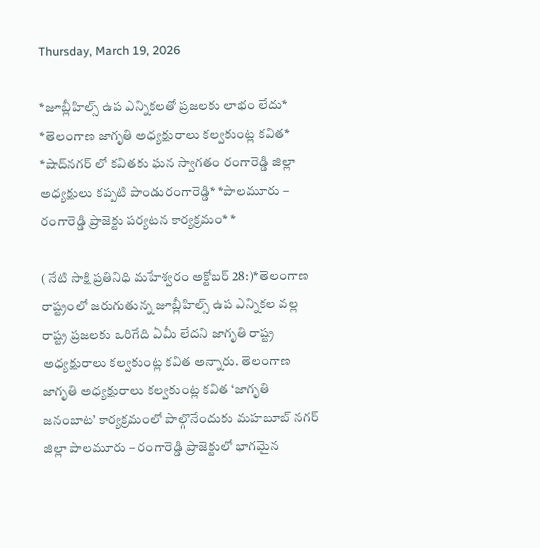Thursday, March 19, 2026

*జూబ్లీహిల్స్ ఉప ఎన్నికలతో ప్రజలకు లాభం లేదు* *తెలంగాణ జాగృతి అధ్యక్షురాలు కల్వకుంట్ల కవిత* *షాద్‌నగర్ లో కవితకు ఘన స్వాగతం రంగారెడ్డి జిల్లా అధ్యక్షులు కప్పటి పాండురంగారెడ్డి* *పాలమూరు – రంగారెడ్డి ప్రాజెక్టు పర్యటన కార్యక్రమం* *

( నేటి సాక్షి ప్రతినిధి మహేశ్వరం అక్టోబర్ 28:)*తెలంగాణ రాష్ట్రంలో జరుగుతున్న జూబ్లీహిల్స్ ఉప ఎన్నికల వల్ల రాష్ట్ర ప్రజలకు ఒరిగేది ఏమీ లేదని జాగృతి రాష్ట్ర అధ్యక్షురాలు కల్వకుంట్ల కవిత అన్నారు. తెలంగాణ జాగృతి అధ్యక్షురాలు కల్వకుంట్ల కవిత ‘జాగృతి జనంబాట’ కార్యక్రమంలో పాల్గొనేందుకు మహబూబ్ నగర్ జిల్లా పాలమూరు – రంగారెడ్డి ప్రాజెక్టులో భాగమైన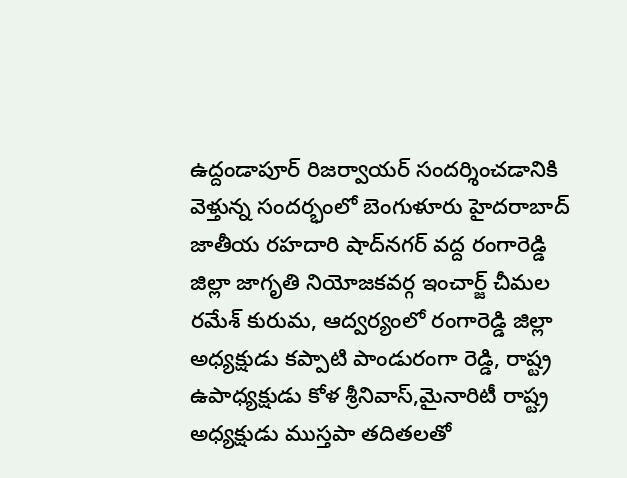ఉద్దండాపూర్ రిజర్వాయర్ సందర్శించడానికి వెళ్తున్న సందర్భంలో బెంగుళూరు హైదరాబాద్ జాతీయ రహదారి షాద్‌నగర్ వద్ద రంగారెడ్డి జిల్లా జాగృతి నియోజకవర్గ ఇంచార్జ్ చీమల రమేశ్ కురుమ, ఆద్వర్యంలో రంగారెడ్డి జిల్లా అధ్యక్షుడు కప్పాటి పాండురంగా రెడ్డి, రాష్ట్ర ఉపాధ్యక్షుడు కోళ శ్రీనివాస్,మైనారిటీ రాష్ట్ర అధ్యక్షుడు ముస్తపా తదితలతో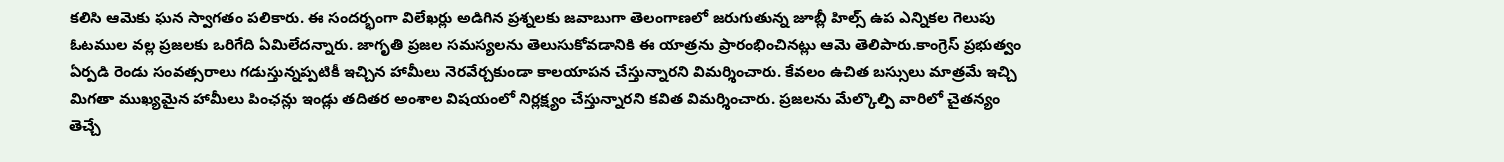కలిసి ఆమెకు ఘన స్వాగతం పలికారు. ఈ సందర్భంగా విలేఖర్లు అడిగిన ప్రశ్నలకు జవాబుగా తెలంగాణలో జరుగుతున్న జూబ్లీ హిల్స్ ఉప ఎన్నికల గెలుపు ఓటముల వల్ల ప్రజలకు ఒరిగేది ఏమిలేదన్నారు. జాగృతి ప్రజల సమస్యలను తెలుసుకోవడానికి ఈ యాత్రను ప్రారంభించినట్లు ఆమె తెలిపారు.కాంగ్రెస్ ప్రభుత్వం ఏర్పడి రెండు సంవత్సరాలు గడుస్తున్నప్పటికీ ఇచ్చిన హామీలు నెరవేర్చకుండా కాలయాపన చేస్తున్నారని విమర్శించారు. కేవలం ఉచిత బస్సులు మాత్రమే ఇచ్చి మిగతా ముఖ్యమైన హామీలు పింఛన్లు ఇండ్లు తదితర అంశాల విషయంలో నిర్లక్ష్యం చేస్తున్నారని కవిత విమర్శించారు. ప్రజలను మేల్కొల్పి వారిలో చైతన్యం తెచ్చే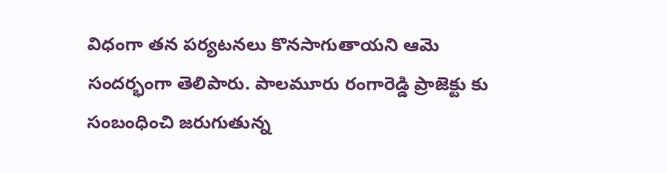విధంగా తన పర్యటనలు కొనసాగుతాయని ఆమె సందర్భంగా తెలిపారు. పాలమూరు రంగారెడ్డి ప్రాజెక్టు కు సంబంధించి జరుగుతున్న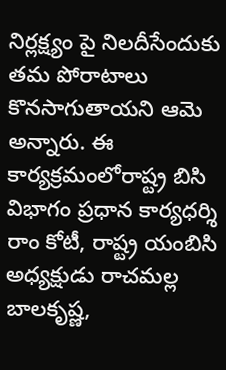నిర్లక్ష్యం పై నిలదీసేందుకు తమ పోరాటాలు కొనసాగుతాయని ఆమె అన్నారు. ఈ కార్యక్రమంలోరాష్ట్ర బిసి విభాగం ప్రధాన కార్యధర్శి రాం కోటీ, రాష్ట్ర యంబిసి అధ్యక్షుడు రాచమల్ల బాలకృష్ణ,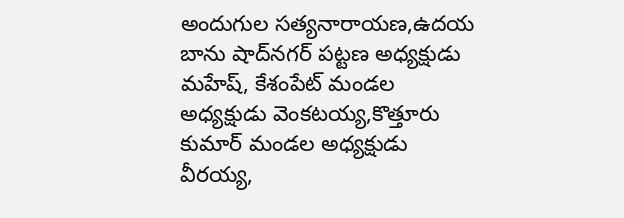అందుగుల సత్యనారాయణ,ఉదయ బాను షాద్‌నగర్ పట్టణ అధ్యక్షుడు మహేష్, కేశంపేట్ మండల అధ్యక్షుడు వెంకటయ్య,కొత్తూరు కుమార్ మండల అధ్యక్షుడు వీరయ్య,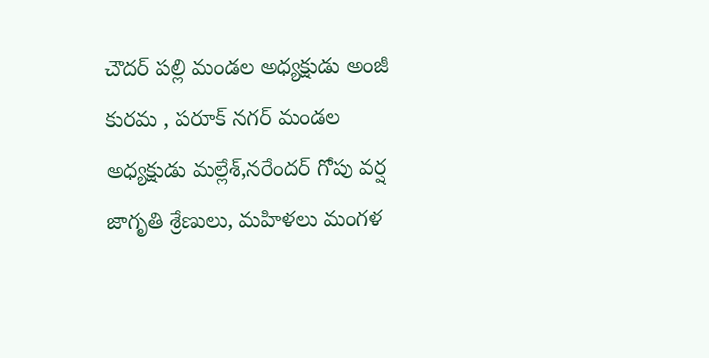చౌదర్ పల్లి మండల అధ్యక్షుడు అంజీ కురమ , పరూక్ నగర్ మండల అధ్యక్షుడు మల్లేశ్,నరేందర్ గోపు వర్ష జాగృతి శ్రేణులు, మహిళలు మంగళ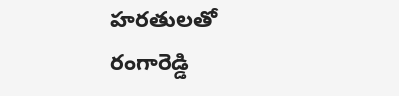హరతులతో రంగారెడ్డి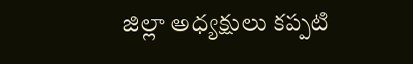జిల్లా అధ్యక్షులు కప్పటి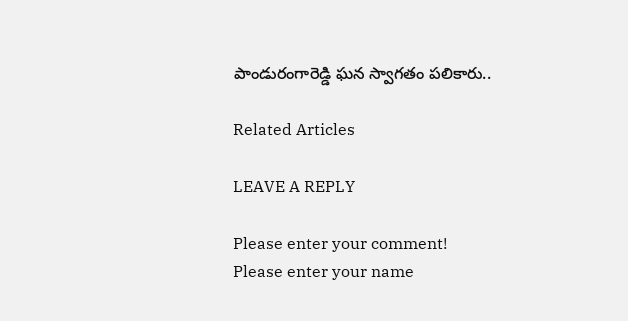పాండురంగారెడ్డి ఘన స్వాగతం పలికారు..

Related Articles

LEAVE A REPLY

Please enter your comment!
Please enter your name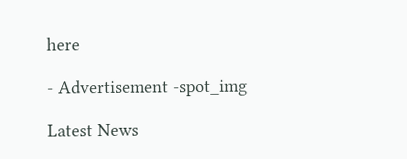here

- Advertisement -spot_img

Latest News